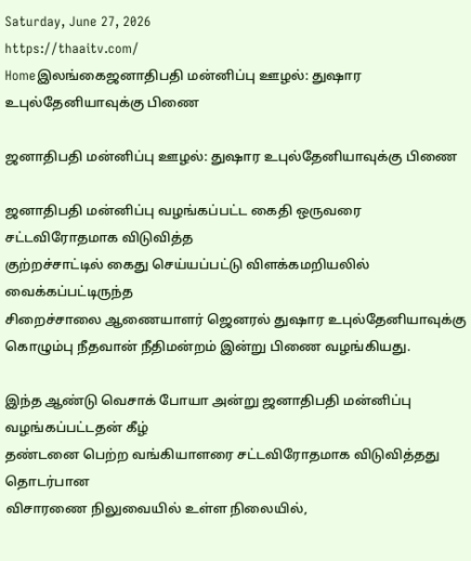Saturday, June 27, 2026
https://thaaitv.com/
Homeஇலங்கைஜனாதிபதி மன்னிப்பு ஊழல்: துஷார உபுல்தேனியாவுக்கு பிணை

ஜனாதிபதி மன்னிப்பு ஊழல்: துஷார உபுல்தேனியாவுக்கு பிணை

ஜனாதிபதி மன்னிப்பு வழங்கப்பட்ட கைதி ஒருவரை சட்டவிரோதமாக விடுவித்த
குற்றச்சாட்டில் கைது செய்யப்பட்டு விளக்கமறியலில் வைக்கப்பட்டிருந்த
சிறைச்சாலை ஆணையாளர் ஜெனரல் துஷார உபுல்தேனியாவுக்கு
கொழும்பு நீதவான் நீதிமன்றம் இன்று பிணை வழங்கியது.

இந்த ஆண்டு வெசாக் போயா அன்று ஜனாதிபதி மன்னிப்பு வழங்கப்பட்டதன் கீழ்
தண்டனை பெற்ற வங்கியாளரை சட்டவிரோதமாக விடுவித்தது தொடர்பான
விசாரணை நிலுவையில் உள்ள நிலையில்,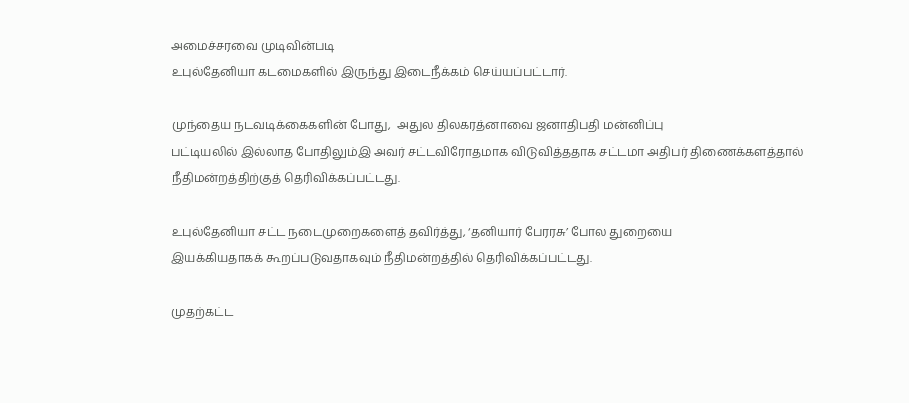அமைச்சரவை முடிவின்படி
உபுல்தேனியா கடமைகளில் இருந்து இடைநீக்கம் செய்யப்பட்டார்.

முந்தைய நடவடிக்கைகளின் போது,  அதுல திலகரத்னாவை ஜனாதிபதி மன்னிப்பு
பட்டியலில் இல்லாத போதிலும்இ அவர் சட்டவிரோதமாக விடுவித்ததாக சட்டமா அதிபர் திணைக்களத்தால் நீதிமன்றத்திற்குத் தெரிவிக்கப்பட்டது.

உபுல்தேனியா சட்ட நடைமுறைகளைத் தவிர்த்து, ‘தனியார் பேரரசு’ போல துறையை
இயக்கியதாகக் கூறப்படுவதாகவும் நீதிமன்றத்தில் தெரிவிக்கப்பட்டது.

முதற்கட்ட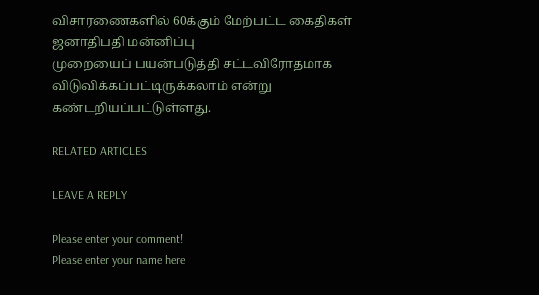விசாரணைகளில் 60க்கும் மேற்பட்ட கைதிகள் ஜனாதிபதி மன்னிப்பு
முறையைப் பயன்படுத்தி சட்டவிரோதமாக விடுவிக்கப்பட்டிருக்கலாம் என்று
கண்டறியப்பட்டுள்ளது.

RELATED ARTICLES

LEAVE A REPLY

Please enter your comment!
Please enter your name here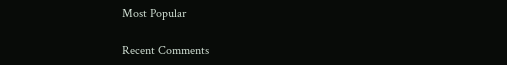Most Popular

Recent Comments